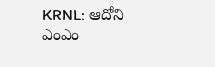KRNL: ఆదోని ఎంఎం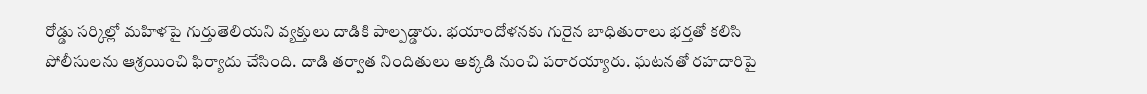రోడ్డు సర్కిల్లో మహిళపై గుర్తుతెలియని వ్యక్తులు దాడికి పాల్పడ్డారు. భయాందోళనకు గురైన బాధితురాలు భర్తతో కలిసి పోలీసులను ఆశ్రయించి ఫిర్యాదు చేసింది. దాడి తర్వాత నిందితులు అక్కడి నుంచి పరారయ్యారు. ఘటనతో రహదారిపై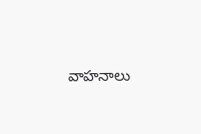వాహనాలు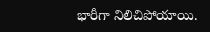భారీగా నిలిచిపోయాయి.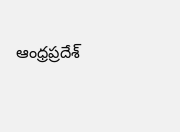ఆంధ్రప్రదేశ్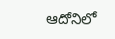ఆదోనిలో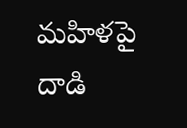మహిళపై దాడి